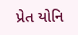પ્રેત યોનિ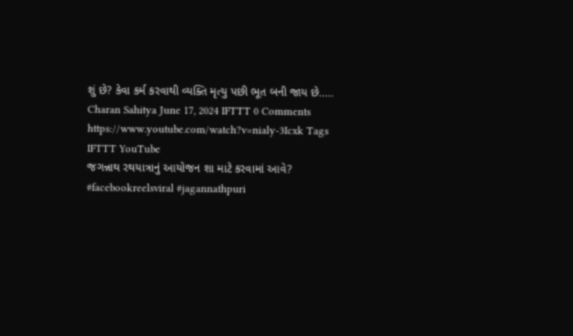શું છે? કેવા કર્મ કરવાથી વ્યક્તિ મૃત્યુ પછી ભૂત બની જાય છે..... Charan Sahitya June 17, 2024 IFTTT 0 Comments https://www.youtube.com/watch?v=nialy-3Icxk Tags IFTTT YouTube
જગન્નાથ રથયાત્રાનું આયોજન શા માટે કરવામાં આવે? #facebookreelsviral #jagannathpuri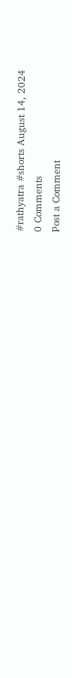#rathyatra #shorts August 14, 2024
0 Comments
Post a Comment